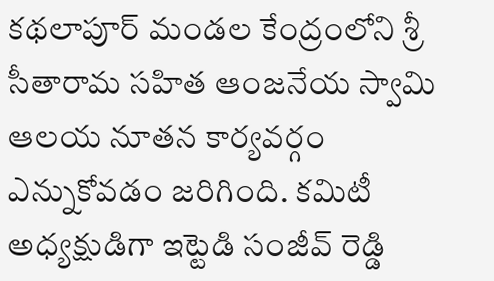కథలాపూర్ మండల కేంద్రంలోని శ్రీ సీతారామ సహిత ఆంజనేయ స్వామి ఆలయ నూతన కార్యవర్గం ఎన్నుకోవడం జరిగింది. కమిటీ అధ్యక్షుడిగా ఇట్టెడి సంజీవ్ రెడ్డి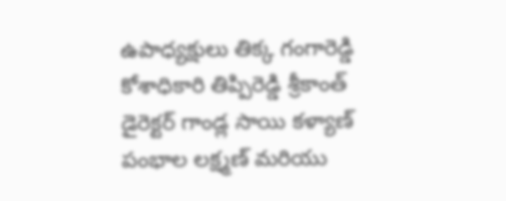ఉపాధ్యక్షులు తిక్క గంగారెడ్డి కోశాధికారి తిప్పిరెడ్డి శ్రీకాంత్ డైరెక్టర్ గాండ్ల సాయి కళ్యాణ్ పంభాల లక్ష్మణ్ మరియు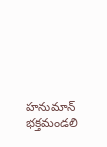హనుమాన్ భక్తమండలి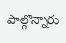పాల్గొన్నారు